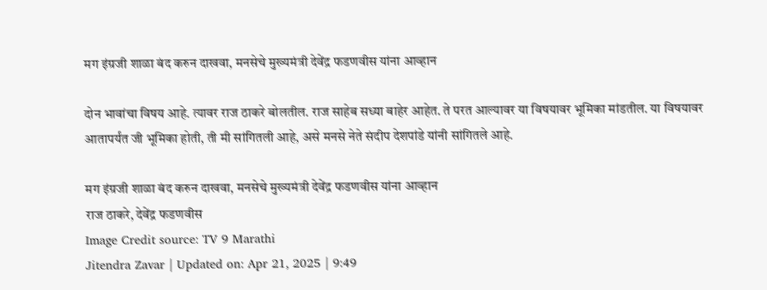मग इंग्रजी शाळा बंद करुन दाखवा, मनसेचे मुख्यमंत्री देवेंद्र फडणवीस यांना आव्हान

दोन भावांचा विषय आहे. त्यावर राज ठाकरे बोलतील. राज साहेब सध्या बाहेर आहेत. ते परत आल्यावर या विषयावर भूमिका मांडतील. या विषयावर आतापर्यंत जी भूमिका होती, ती मी सांगितली आहे, असे मनसे नेते संदीप देशपांडे यांनी सांगितले आहे.

मग इंग्रजी शाळा बंद करुन दाखवा, मनसेचे मुख्यमंत्री देवेंद्र फडणवीस यांना आव्हान
राज ठाकरे, देवेंद्र फडणवीस
Image Credit source: TV 9 Marathi
Jitendra Zavar | Updated on: Apr 21, 2025 | 9:49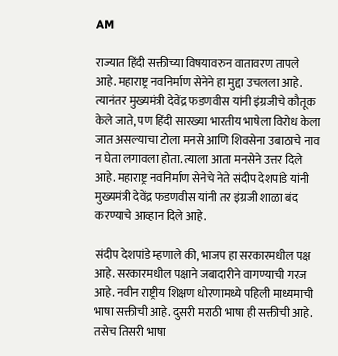AM

राज्यात हिंदी सक्तीच्या विषयावरुन वातावरण तापले आहे. महाराष्ट्र नवनिर्माण सेनेने हा मुद्दा उचलला आहे. त्यानंतर मुख्यमंत्री देवेंद्र फडणवीस यांनी इंग्रजीचे कौतूक केले जाते, पण हिंदी सारख्या भारतीय भाषेला विरोध केला जात असल्याचा टोला मनसे आणि शिवसेना उबाठाचे नाव न घेता लगावला होता. त्याला आता मनसेने उत्तर दिले आहे. महाराष्ट्र नवनिर्माण सेनेचे नेते संदीप देशपांडे यांनी मुख्यमंत्री देवेंद्र फडणवीस यांनी तर इंग्रजी शाळा बंद करण्याचे आव्हान दिले आहे.

संदीप देशपांडे म्हणाले की, भाजप हा सरकारमधील पक्ष आहे. सरकारमधील पक्षाने जबादारीने वागण्याची गरज आहे. नवीन राष्ट्रीय शिक्षण धोरणामध्ये पहिली माध्यमाची भाषा सक्तीची आहे. दुसरी मराठी भाषा ही सक्तीची आहे. तसेच तिसरी भाषा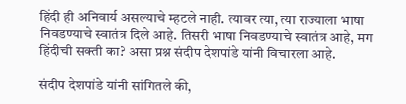हिंदी ही अनिवार्य असल्याचे म्हटले नाही. त्यावर त्या, त्या राज्याला भाषा निवडण्याचे स्वातंत्र दिले आहे. तिसरी भाषा निवडण्याचे स्वातंत्र आहे, मग हिंदीची सक्ती का? असा प्रश्न संदीप देशपांडे यांनी विचारला आहे.

संदीप देशपांडे यांनी सांगितले की,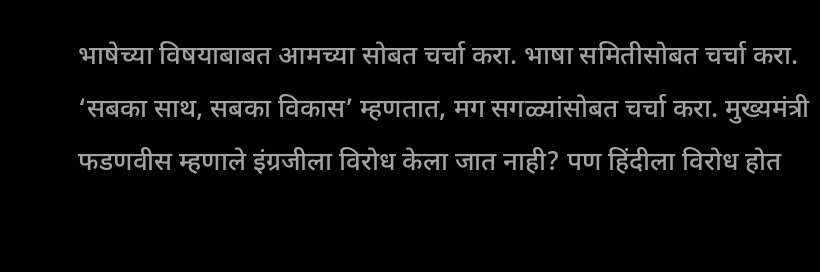भाषेच्या विषयाबाबत आमच्या सोबत चर्चा करा. भाषा समितीसोबत चर्चा करा. ‘सबका साथ, सबका विकास’ म्हणतात, मग सगळ्यांसोबत चर्चा करा. मुख्यमंत्री फडणवीस म्हणाले इंग्रजीला विरोध केला जात नाही? पण हिंदीला विरोध होत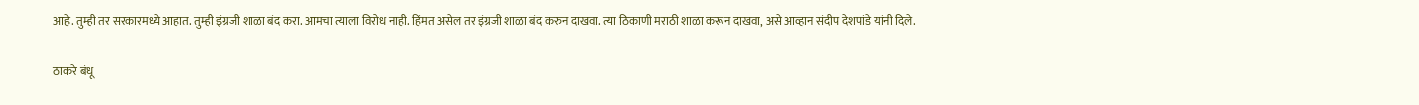आहे. तुम्ही तर सरकारमध्ये आहात. तुम्ही इंग्रजी शाळा बंद करा. आमचा त्याला विरोध नाही. हिंमत असेल तर इंग्रजी शाळा बंद करुन दाखवा. त्या ठिकाणी मराठी शाळा करून दाखवा, असे आव्हान संदीप देशपांडे यांनी दिले.

ठाकरे बंधू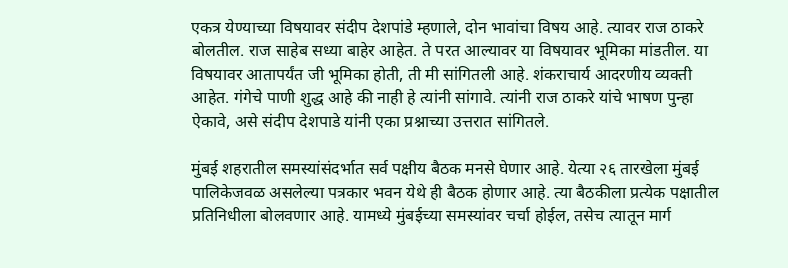एकत्र येण्याच्या विषयावर संदीप देशपांडे म्हणाले, दोन भावांचा विषय आहे. त्यावर राज ठाकरे बोलतील. राज साहेब सध्या बाहेर आहेत. ते परत आल्यावर या विषयावर भूमिका मांडतील. या विषयावर आतापर्यंत जी भूमिका होती, ती मी सांगितली आहे. शंकराचार्य आदरणीय व्यक्ती आहेत. गंगेचे पाणी शुद्ध आहे की नाही हे त्यांनी सांगावे. त्यांनी राज ठाकरे यांचे भाषण पुन्हा ऐकावे, असे संदीप देशपाडे यांनी एका प्रश्नाच्या उत्तरात सांगितले.

मुंबई शहरातील समस्यांसंदर्भात सर्व पक्षीय बैठक मनसे घेणार आहे. येत्या २६ तारखेला मुंबई पालिकेजवळ असलेल्या पत्रकार भवन येथे ही बैठक होणार आहे. त्या बैठकीला प्रत्येक पक्षातील प्रतिनिधीला बोलवणार आहे. यामध्ये मुंबईच्या समस्यांवर चर्चा होईल, तसेच त्यातून मार्ग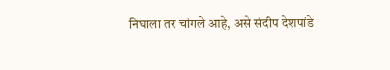निघाला तर चांगले आहे, असे संदीप देशपांडे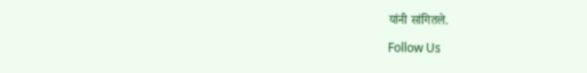यांनी सांगितले.

Follow Us